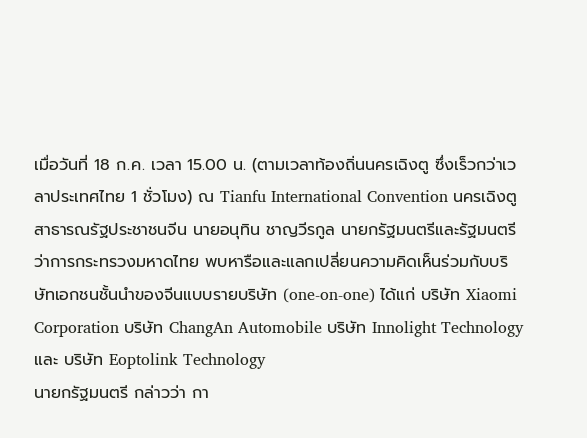เมื่อวันที่ 18 ก.ค. เวลา 15.00 น. (ตามเวลาท้องถิ่นนครเฉิงตู ซึ่งเร็วกว่าเวลาประเทศไทย 1 ชั่วโมง) ณ Tianfu International Convention นครเฉิงตู สาธารณรัฐประชาชนจีน นายอนุทิน ชาญวีรกูล นายกรัฐมนตรีและรัฐมนตรีว่าการกระทรวงมหาดไทย พบหารือและแลกเปลี่ยนความคิดเห็นร่วมกับบริษัทเอกชนชั้นนำของจีนแบบรายบริษัท (one-on-one) ได้แก่ บริษัท Xiaomi Corporation บริษัท ChangAn Automobile บริษัท Innolight Technology และ บริษัท Eoptolink Technology
นายกรัฐมนตรี กล่าวว่า กา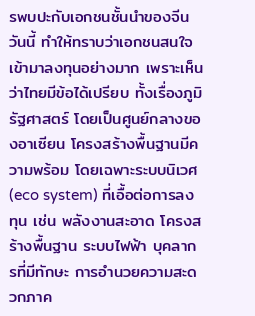รพบปะกับเอกชนชั้นนำของจีนวันนี้ ทำให้ทราบว่าเอกชนสนใจเข้ามาลงทุนอย่างมาก เพราะเห็นว่าไทยมีข้อได้เปรียบ ทั้งเรื่องภูมิรัฐศาสตร์ โดยเป็นศูนย์กลางของอาเซียน โครงสร้างพื้นฐานมีความพร้อม โดยเฉพาะระบบนิเวศ (eco system) ที่เอื้อต่อการลงทุน เช่น พลังงานสะอาด โครงสร้างพื้นฐาน ระบบไฟฟ้า บุคลากรที่มีทักษะ การอำนวยความสะดวกภาค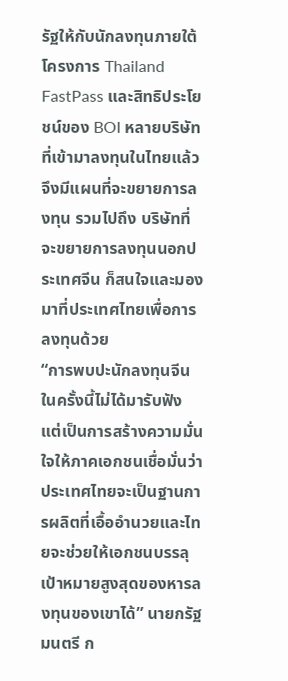รัฐให้กับนักลงทุนภายใต้โครงการ Thailand FastPass และสิทธิประโยชน์ของ BOI หลายบริษัทที่เข้ามาลงทุนในไทยแล้ว จึงมีแผนที่จะขยายการลงทุน รวมไปถึง บริษัทที่จะขยายการลงทุนนอกประเทศจีน ก็สนใจและมองมาที่ประเทศไทยเพื่อการลงทุนด้วย
“การพบปะนักลงทุนจีนในครั้งนี้ไม่ได้มารับฟัง แต่เป็นการสร้างความมั่นใจให้ภาคเอกชนเชื่อมั่นว่าประเทศไทยจะเป็นฐานการผลิตที่เอื้ออำนวยและไทยจะช่วยให้เอกชนบรรลุเป้าหมายสูงสุดของหารลงทุนของเขาได้” นายกรัฐมนตรี ก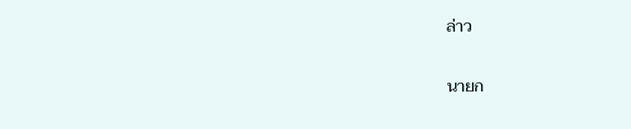ล่าว

นายก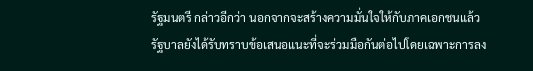รัฐมนตรี กล่าวอีกว่า นอกจากจะสร้างความมั่นใจให้กับภาคเอกชนแล้ว รัฐบาลยังได้รับทราบข้อเสนอแนะที่จะร่วมมือกันต่อไปโดยเฉพาะการลง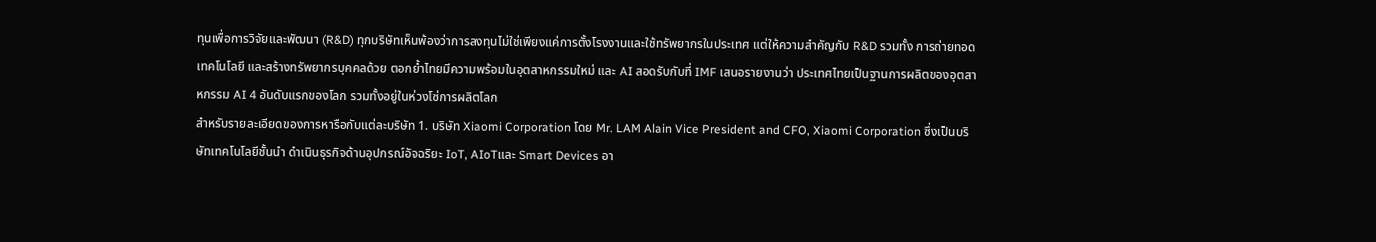ทุนเพื่อการวิจัยและพัฒนา (R&D) ทุกบริษัทเห็นพ้องว่าการลงทุนไม่ใช่เพียงแค่การตั้งโรงงานและใช้ทรัพยากรในประเทศ แต่ให้ความสำคัญกับ R&D รวมทั้ง การถ่ายทอดเทคโนโลยี และสร้างทรัพยากรบุคคลด้วย ตอกย้ำไทยมีความพร้อมในอุตสาหกรรมใหม่ และ AI สอดรับกับที่ IMF เสนอรายงานว่า ประเทศไทยเป็นฐานการผลิตของอุตสาหกรรม AI 4 อันดับแรกของโลก รวมทั้งอยู่ในห่วงโซ่การผลิตโลก
สำหรับรายละเอียดของการหารือกับแต่ละบริษัท 1. บริษัท Xiaomi Corporation โดย Mr. LAM Alain Vice President and CFO, Xiaomi Corporation ซึ่งเป็นบริษัทเทคโนโลยีชั้นนำ ดำเนินธุรกิจด้านอุปกรณ์อัจฉริยะ IoT, AIoTและ Smart Devices อา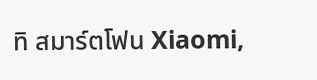ทิ สมาร์ตโฟน Xiaomi,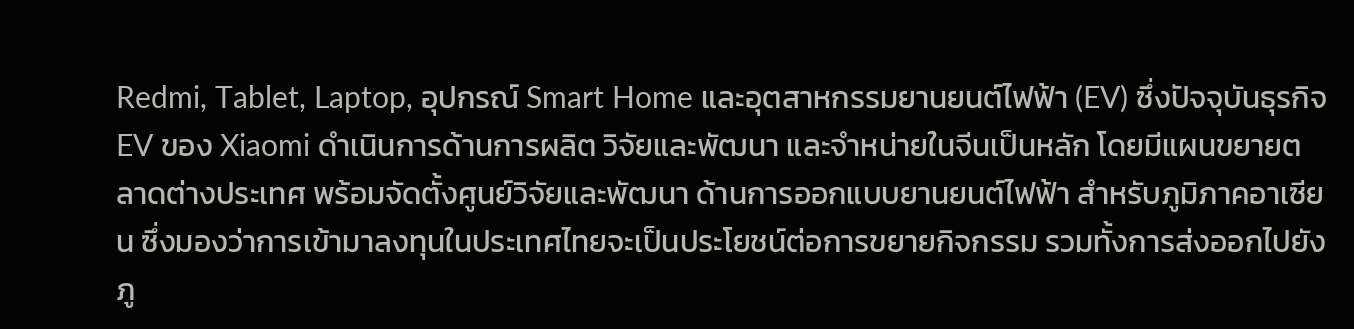Redmi, Tablet, Laptop, อุปกรณ์ Smart Home และอุตสาหกรรมยานยนต์ไฟฟ้า (EV) ซึ่งปัจจุบันธุรกิจ EV ของ Xiaomi ดำเนินการด้านการผลิต วิจัยและพัฒนา และจำหน่ายในจีนเป็นหลัก โดยมีแผนขยายตลาดต่างประเทศ พร้อมจัดตั้งศูนย์วิจัยและพัฒนา ด้านการออกแบบยานยนต์ไฟฟ้า สำหรับภูมิภาคอาเซียน ซึ่งมองว่าการเข้ามาลงทุนในประเทศไทยจะเป็นประโยชน์ต่อการขยายกิจกรรม รวมทั้งการส่งออกไปยังภู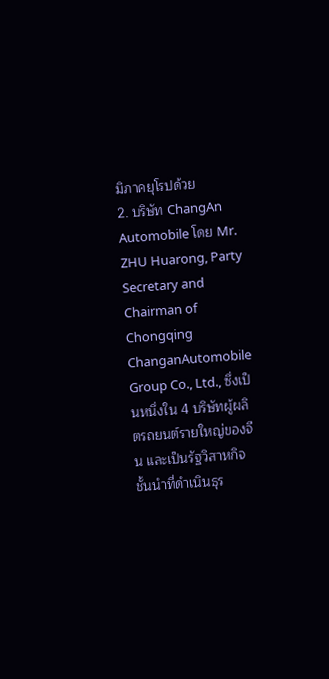มิภาคยุโรปด้วย
2. บริษัท ChangAn Automobile โดย Mr. ZHU Huarong, Party Secretary and Chairman of Chongqing ChanganAutomobile Group Co., Ltd., ซึ่งเป็นหนึ่งใน 4 บริษัทผู้ผลิตรถยนต์รายใหญ่ของจีน และเป็นรัฐวิสาหกิจชั้นนำที่ดำเนินธุร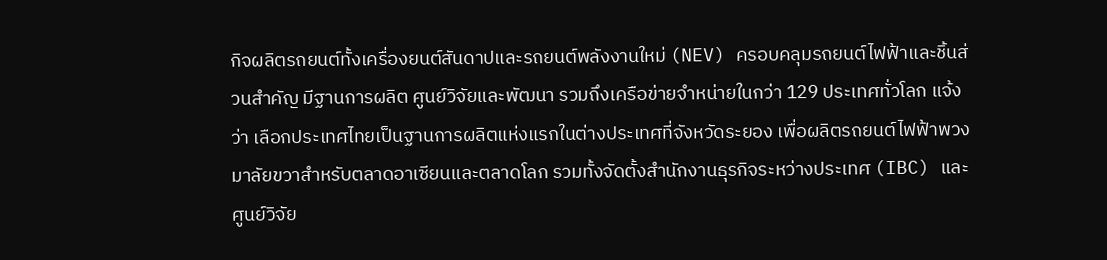กิจผลิตรถยนต์ทั้งเครื่องยนต์สันดาปและรถยนต์พลังงานใหม่ (NEV) ครอบคลุมรถยนต์ไฟฟ้าและชิ้นส่วนสำคัญ มีฐานการผลิต ศูนย์วิจัยและพัฒนา รวมถึงเครือข่ายจำหน่ายในกว่า 129 ประเทศทั่วโลก แจ้งว่า เลือกประเทศไทยเป็นฐานการผลิตแห่งแรกในต่างประเทศที่จังหวัดระยอง เพื่อผลิตรถยนต์ไฟฟ้าพวงมาลัยขวาสำหรับตลาดอาเซียนและตลาดโลก รวมทั้งจัดตั้งสำนักงานธุรกิจระหว่างประเทศ (IBC) และศูนย์วิจัย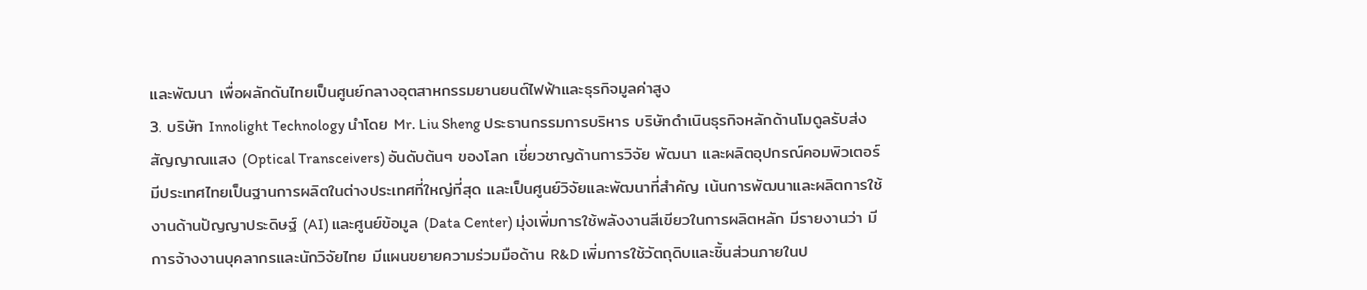และพัฒนา เพื่อผลักดันไทยเป็นศูนย์กลางอุตสาหกรรมยานยนต์ไฟฟ้าและธุรกิจมูลค่าสูง
3. บริษัท Innolight Technology นำโดย Mr. Liu Sheng ประธานกรรมการบริหาร บริษัทดำเนินธุรกิจหลักด้านโมดูลรับส่งสัญญาณแสง (Optical Transceivers) อันดับต้นๆ ของโลก เชี่ยวชาญด้านการวิจัย พัฒนา และผลิตอุปกรณ์คอมพิวเตอร์ มีประเทศไทยเป็นฐานการผลิตในต่างประเทศที่ใหญ่ที่สุด และเป็นศูนย์วิจัยและพัฒนาที่สำคัญ เน้นการพัฒนาและผลิตการใช้งานด้านปัญญาประดิษฐ์ (AI) และศูนย์ข้อมูล (Data Center) มุ่งเพิ่มการใช้พลังงานสีเขียวในการผลิตหลัก มีรายงานว่า มีการจ้างงานบุคลากรและนักวิจัยไทย มีแผนขยายความร่วมมือด้าน R&D เพิ่มการใช้วัตถุดิบและชิ้นส่วนภายในป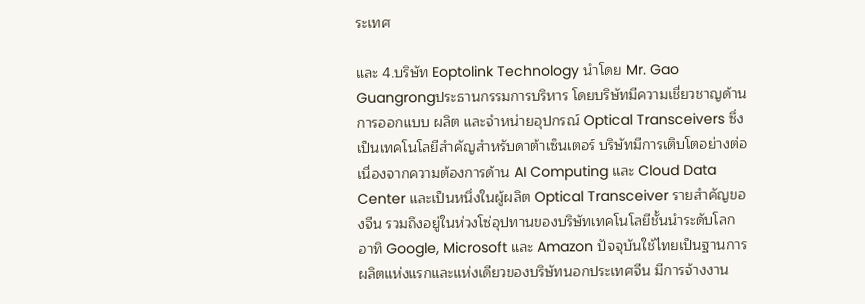ระเทศ

และ 4.บริษัท Eoptolink Technology นำโดย Mr. Gao Guangrongประธานกรรมการบริหาร โดยบริษัทมีความเชี่ยวชาญด้านการออกแบบ ผลิต และจำหน่ายอุปกรณ์ Optical Transceivers ซึ่งเป็นเทคโนโลยีสำคัญสำหรับดาต้าเซ็นเตอร์ บริษัทมีการเติบโตอย่างต่อเนื่องจากความต้องการด้าน AI Computing และ Cloud Data Center และเป็นหนึ่งในผู้ผลิต Optical Transceiver รายสำคัญของจีน รวมถึงอยู่ในห่วงโซ่อุปทานของบริษัทเทคโนโลยีชั้นนำระดับโลก อาทิ Google, Microsoft และ Amazon ปัจจุบันใช้ไทยเป็นฐานการผลิตแห่งแรกและแห่งเดียวของบริษัทนอกประเทศจีน มีการจ้างงาน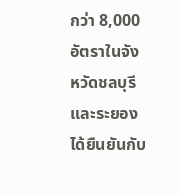กว่า 8,000 อัตราในจังหวัดชลบุรีและระยอง ได้ยืนยันกับ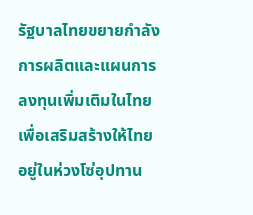รัฐบาลไทยขยายกำลังการผลิตและแผนการลงทุนเพิ่มเติมในไทย เพื่อเสริมสร้างให้ไทยอยู่ในห่วงโซ่อุปทาน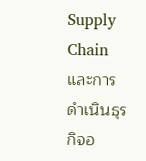Supply Chain และการดำเนินธุรกิจอ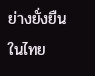ย่างยั่งยืนในไทย